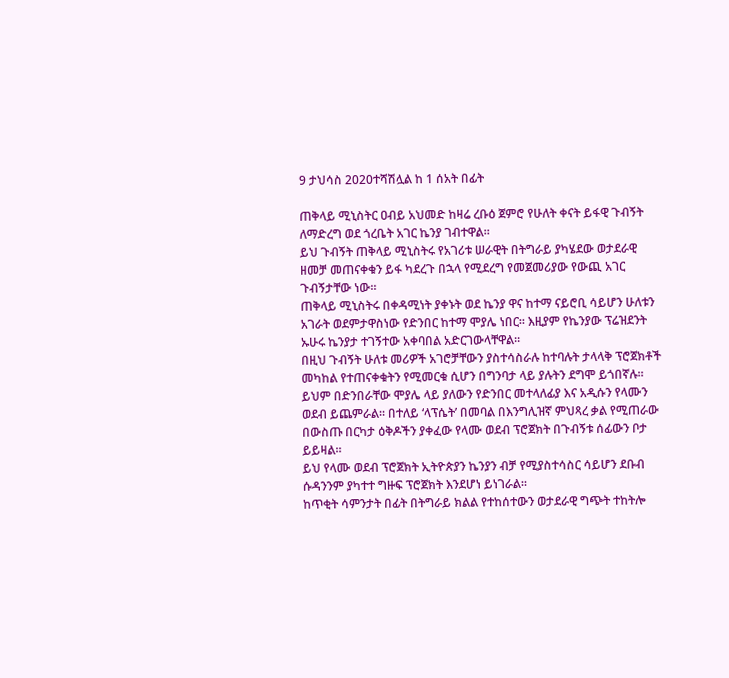9 ታህሳስ 2020ተሻሽሏል ከ 1 ሰአት በፊት

ጠቅላይ ሚኒስትር ዐብይ አህመድ ከዛሬ ረቡዕ ጀምሮ የሁለት ቀናት ይፋዊ ጉብኝት ለማድረግ ወደ ጎረቤት አገር ኬንያ ገብተዋል።
ይህ ጉብኝት ጠቅላይ ሚኒስትሩ የአገሪቱ ሠራዊት በትግራይ ያካሄደው ወታደራዊ ዘመቻ መጠናቀቁን ይፋ ካደረጉ በኋላ የሚደረግ የመጀመሪያው የውጪ አገር ጉብኝታቸው ነው።
ጠቅላይ ሚኒስትሩ በቀዳሚነት ያቀኑት ወደ ኬንያ ዋና ከተማ ናይሮቢ ሳይሆን ሁለቱን አገራት ወደምታዋስነው የድንበር ከተማ ሞያሌ ነበር። እዚያም የኬንያው ፕሬዝደንት ኡሁሩ ኬንያታ ተገኝተው አቀባበል አድርገውላቸዋል።
በዚህ ጉብኝት ሁለቱ መሪዎች አገሮቻቸውን ያስተሳስራሉ ከተባሉት ታላላቅ ፕሮጀክቶች መካከል የተጠናቀቁትን የሚመርቁ ሲሆን በግንባታ ላይ ያሉትን ደግሞ ይጎበኛሉ።
ይህም በድንበራቸው ሞያሌ ላይ ያለውን የድንበር መተላለፊያ እና አዲሱን የላሙን ወደብ ይጨምራል። በተለይ ‘ላፕሴት’ በመባል በእንግሊዝኛ ምህጻረ ቃል የሚጠራው በውስጡ በርካታ ዕቅዶችን ያቀፈው የላሙ ወደብ ፕሮጀክት በጉብኝቱ ሰፊውን ቦታ ይይዛል።
ይህ የላሙ ወደብ ፕሮጀክት ኢትዮጵያን ኬንያን ብቻ የሚያስተሳስር ሳይሆን ደቡብ ሱዳንንም ያካተተ ግዙፍ ፕሮጀክት እንደሆነ ይነገራል።
ከጥቂት ሳምንታት በፊት በትግራይ ክልል የተከሰተውን ወታደራዊ ግጭት ተከትሎ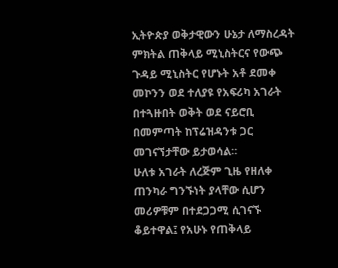ኢትዮጵያ ወቅታዊውን ሁኔታ ለማስረዳት ምክትል ጠቅላይ ሚኒስትርና የውጭ ጉዳይ ሚኒስትር የሆኑት አቶ ደመቀ መኮንን ወደ ተለያዩ የአፍሪካ አገራት በተጓዙበት ወቅት ወደ ናይሮቢ በመምጣት ከፕሬዝዳንቱ ጋር መገናኘታቸው ይታወሳል።
ሁለቱ አገራት ለረጅም ጊዜ የዘለቀ ጠንካራ ግንኙነት ያላቸው ሲሆን መሪዎቹም በተደጋጋሚ ሲገናኙ ቆይተዋል፤ የአሁኑ የጠቅላይ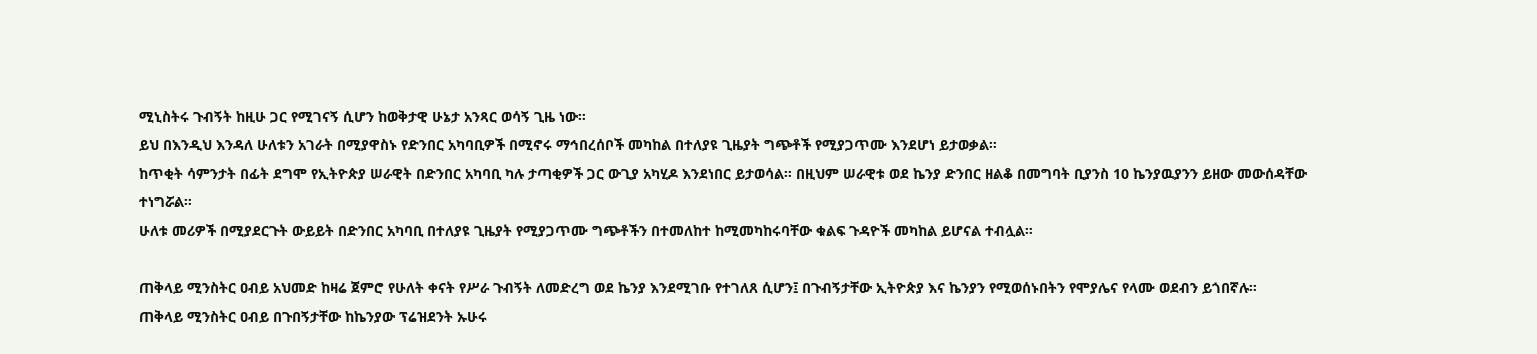ሚኒስትሩ ጉብኝት ከዚሁ ጋር የሚገናኝ ሲሆን ከወቅታዊ ሁኔታ አንጻር ወሳኝ ጊዜ ነው።
ይህ በእንዲህ እንዳለ ሁለቱን አገራት በሚያዋስኑ የድንበር አካባቢዎች በሚኖሩ ማኅበረሰቦች መካከል በተለያዩ ጊዜያት ግጭቶች የሚያጋጥሙ እንደሆነ ይታወቃል።
ከጥቂት ሳምንታት በፊት ደግሞ የኢትዮጵያ ሠራዊት በድንበር አካባቢ ካሉ ታጣቂዎች ጋር ውጊያ አካሂዶ እንደነበር ይታወሳል። በዚህም ሠራዊቱ ወደ ኬንያ ድንበር ዘልቆ በመግባት ቢያንስ 10 ኬንያዉያንን ይዘው መውሰዳቸው ተነግሯል።
ሁለቱ መሪዎች በሚያደርጉት ውይይት በድንበር አካባቢ በተለያዩ ጊዜያት የሚያጋጥሙ ግጭቶችን በተመለከተ ከሚመካከሩባቸው ቁልፍ ጉዳዮች መካከል ይሆናል ተብሏል።

ጠቅላይ ሚንስትር ዐብይ አህመድ ከዛሬ ጀምሮ የሁለት ቀናት የሥራ ጉብኝት ለመድረግ ወደ ኬንያ እንደሚገቡ የተገለጸ ሲሆን፤ በጉብኝታቸው ኢትዮጵያ እና ኬንያን የሚወሰኑበትን የሞያሌና የላሙ ወደብን ይጎበኛሉ።
ጠቅላይ ሚንስትር ዐብይ በጉበኝታቸው ከኬንያው ፕሬዝደንት ኡሁሩ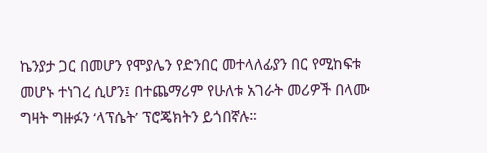ኬንያታ ጋር በመሆን የሞያሌን የድንበር መተላለፊያን በር የሚከፍቱ መሆኑ ተነገረ ሲሆን፤ በተጨማሪም የሁለቱ አገራት መሪዎች በላሙ ግዛት ግዙፉን ‘ላፕሴት’ ፕሮጄክትን ይጎበኛሉ።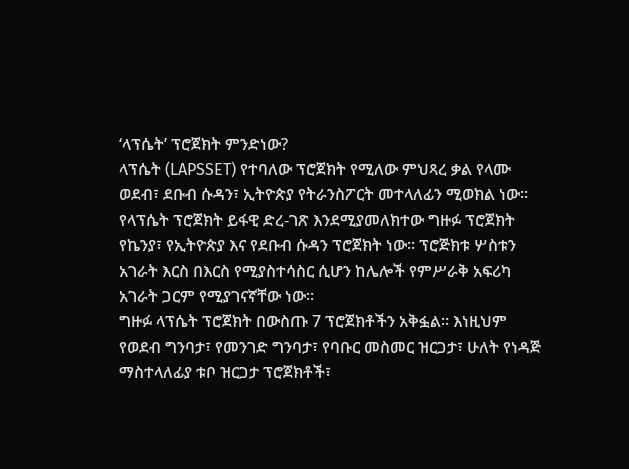‘ላፕሴት’ ፕሮጀክት ምንድነው?
ላፕሴት (LAPSSET) የተባለው ፕሮጀክት የሚለው ምህጻረ ቃል የላሙ ወደብ፣ ደቡብ ሱዳን፣ ኢትዮጵያ የትራንስፖርት መተላለፊን ሚወክል ነው።
የላፕሴት ፕሮጀክት ይፋዊ ድረ-ገጽ እንደሚያመለክተው ግዙፉ ፕሮጀክት የኬንያ፣ የኢትዮጵያ እና የደቡብ ሱዳን ፕሮጀክት ነው። ፕሮጅክቱ ሦስቱን አገራት እርስ በእርስ የሚያስተሳስር ሲሆን ከሌሎች የምሥራቅ አፍሪካ አገራት ጋርም የሚያገናኛቸው ነው።
ግዙፉ ላፕሴት ፕሮጀክት በውስጡ 7 ፕሮጀክቶችን አቅፏል። እነዚህም የወደብ ግንባታ፣ የመንገድ ግንባታ፣ የባቡር መስመር ዝርጋታ፣ ሁለት የነዳጅ ማስተላለፊያ ቱቦ ዝርጋታ ፕሮጀክቶች፣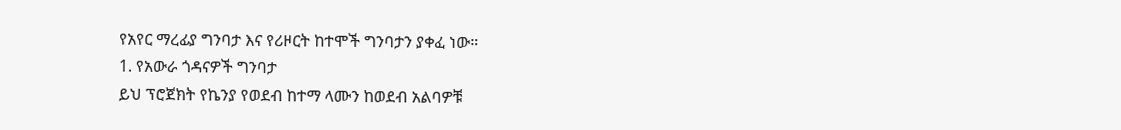የአየር ማረፊያ ግንባታ እና የሪዞርት ከተሞች ግንባታን ያቀፈ ነው።
1. የአውራ ጎዳናዎች ግንባታ
ይህ ፕሮጀክት የኬንያ የወደብ ከተማ ላሙን ከወደብ አልባዎቹ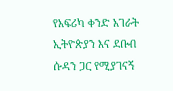የአፍሪካ ቀንድ አገራት ኢትዮጵያን እና ደቡብ ሱዳን ጋር የሚያገናኝ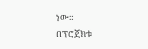ነው።
በፕሮጀክቱ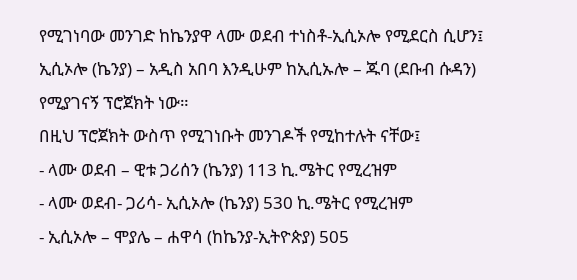የሚገነባው መንገድ ከኬንያዋ ላሙ ወደብ ተነስቶ-ኢሲኦሎ የሚደርስ ሲሆን፤ ኢሲኦሎ (ኬንያ) – አዲስ አበባ እንዲሁም ከኢሲኡሎ – ጁባ (ደቡብ ሱዳን) የሚያገናኝ ፕሮጀክት ነው።
በዚህ ፕሮጀክት ውስጥ የሚገነቡት መንገዶች የሚከተሉት ናቸው፤
- ላሙ ወደብ – ዊቱ ጋሪሰን (ኬንያ) 113 ኪ.ሜትር የሚረዝም
- ላሙ ወደብ- ጋሪሳ- ኢሲኦሎ (ኬንያ) 530 ኪ.ሜትር የሚረዝም
- ኢሲኦሎ – ሞያሌ – ሐዋሳ (ከኬንያ-ኢትዮጵያ) 505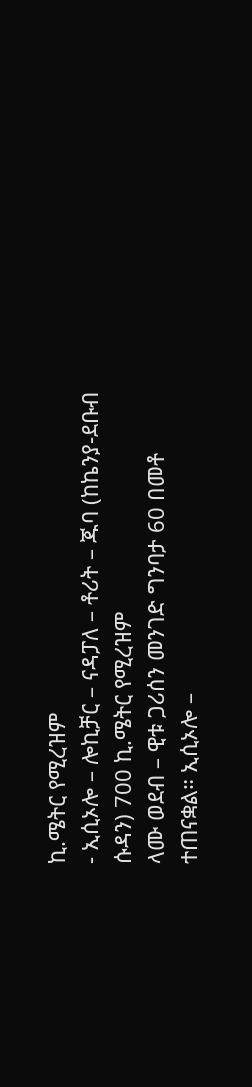ኪ.ሜትር የሚረዝም
- ኢሲኦሎ – ሎኪቻር – ናዳፓለ – ቶሪት – ጁባ (ከኬንያ-ደቡብ ሱዳን) 700 ኪ.ሜትር የሚረዝም
ላሙ ወደብ – ዊቱ ጋሪሰን መንገድ ግንባታ 60 በመቶ ተጠናቋል። ኢሲኦሎ –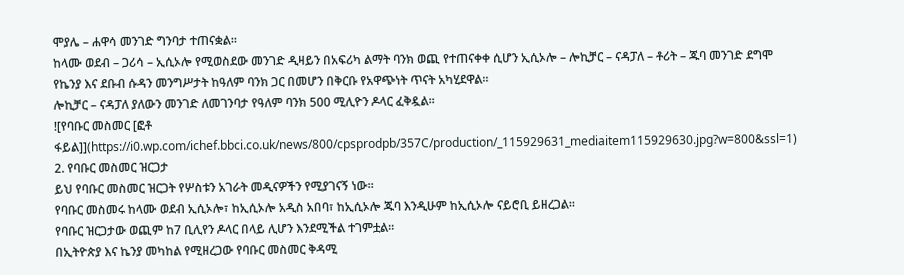ሞያሌ – ሐዋሳ መንገድ ግንባታ ተጠናቋል።
ከላሙ ወደብ – ጋሪሳ – ኢሲኦሎ የሚወስደው መንገድ ዲዛይን በአፍሪካ ልማት ባንክ ወጪ የተጠናቀቀ ሲሆን ኢሲኦሎ – ሎኪቻር – ናዳፓለ – ቶሪት – ጁባ መንገድ ደግሞ የኬንያ እና ደቡብ ሱዳን መንግሥታት ከዓለም ባንክ ጋር በመሆን በቅርቡ የአዋጭነት ጥናት አካሂደዋል።
ሎኪቻር – ናዳፓለ ያለውን መንገድ ለመገንባታ የዓለም ባንክ 500 ሚሊዮን ዶላር ፈቅዷል።
![የባቡር መስመር [ፎቶ ፋይል]](https://i0.wp.com/ichef.bbci.co.uk/news/800/cpsprodpb/357C/production/_115929631_mediaitem115929630.jpg?w=800&ssl=1)
2. የባቡር መስመር ዝርጋታ
ይህ የባቡር መስመር ዝርጋት የሦስቱን አገራት መዲናዎችን የሚያገናኝ ነው።
የባቡር መስመሩ ከላሙ ወደብ ኢሲኦሎ፣ ከኢሲኦሎ አዲስ አበባ፣ ከኢሲኦሎ ጁባ እንዲሁም ከኢሲኦሎ ናይሮቢ ይዘረጋል።
የባቡር ዝርጋታው ወጪም ከ7 ቢሊየን ዶላር በላይ ሊሆን እንደሚችል ተገምቷል።
በኢትዮጵያ እና ኬንያ መካከል የሚዘረጋው የባቡር መስመር ቅዳሚ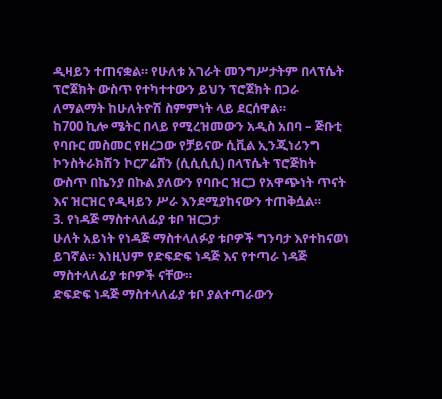ዲዛይን ተጠናቋል። የሁለቱ አገራት መንግሥታትም በላፕሴት ፕሮጀክት ውስጥ የተካተተውን ይህን ፕሮጀክት በጋራ ለማልማት ከሁለትዮሽ ስምምነት ላይ ደርሰዋል።
ከ700 ኪሎ ሜትር በላይ የሚረዝመውን አዲስ አበባ – ጅቡቲ የባቡር መስመር የዘረጋው የቻይናው ሲቪል ኢንጂነሪንግ ኮንስትራክሽን ኮርፖሬሸን (ሲሲሲሲ) በላፕሴት ፕሮጅከት ውስጥ በኬንያ በኩል ያለውን የባቡር ዝርጋ የአዋጭነት ጥናት እና ዝርዝር የዲዛይን ሥራ እንደሚያከናውን ተጠቅሷል።
3. የነዳጅ ማስተላለፊያ ቱቦ ዝርጋታ
ሁለት አይነት የነዳጅ ማስተላለፉያ ቱቦዎች ግንባታ እየተከናወነ ይገኛል። እነዚህም የድፍድፍ ነዳጅ እና የተጣራ ነዳጅ ማስተላለፊያ ቱቦዎች ናቸው።
ድፍድፍ ነዳጅ ማስተላለፊያ ቱቦ ያልተጣራውን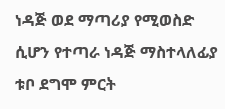ነዳጅ ወደ ማጣሪያ የሚወስድ ሲሆን የተጣራ ነዳጅ ማስተላለፊያ ቱቦ ደግሞ ምርት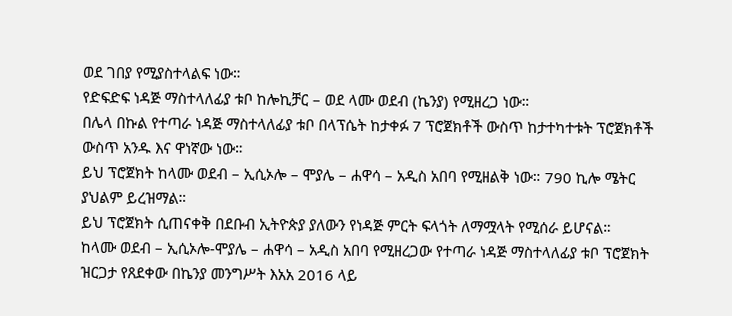ወደ ገበያ የሚያስተላልፍ ነው።
የድፍድፍ ነዳጅ ማስተላለፊያ ቱቦ ከሎኪቻር – ወደ ላሙ ወደብ (ኬንያ) የሚዘረጋ ነው።
በሌላ በኩል የተጣራ ነዳጅ ማስተላለፊያ ቱቦ በላፕሴት ከታቀፉ 7 ፕሮጀክቶች ውስጥ ከታተካተቱት ፕሮጀክቶች ውስጥ አንዱ እና ዋነኛው ነው።
ይህ ፕሮጀክት ከላሙ ወደብ – ኢሲኦሎ – ሞያሌ – ሐዋሳ – አዲስ አበባ የሚዘልቅ ነው። 790 ኪሎ ሜትር ያህልም ይረዝማል።
ይህ ፕሮጀክት ሲጠናቀቅ በደቡብ ኢትዮጵያ ያለውን የነዳጅ ምርት ፍላጎት ለማሟላት የሚሰራ ይሆናል።
ከላሙ ወደብ – ኢሲኦሎ-ሞያሌ – ሐዋሳ – አዲስ አበባ የሚዘረጋው የተጣራ ነዳጅ ማስተላለፊያ ቱቦ ፕሮጀክት ዝርጋታ የጸደቀው በኬንያ መንግሥት እአአ 2016 ላይ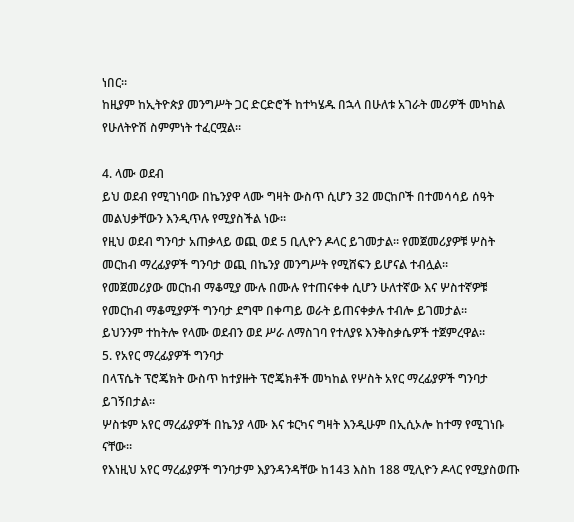ነበር።
ከዚያም ከኢትዮጵያ መንግሥት ጋር ድርድሮች ከተካሄዱ በኋላ በሁለቱ አገራት መሪዎች መካከል የሁለትዮሽ ስምምነት ተፈርሟል።

4. ላሙ ወደብ
ይህ ወደብ የሚገነባው በኬንያዋ ላሙ ግዛት ውስጥ ሲሆን 32 መርከቦች በተመሳሳይ ሰዓት መልህቃቸውን እንዲጥሉ የሚያስችል ነው።
የዚህ ወደብ ግንባታ አጠቃላይ ወጪ ወደ 5 ቢሊዮን ዶላር ይገመታል። የመጀመሪያዎቹ ሦስት መርከብ ማረፊያዎች ግንባታ ወጪ በኬንያ መንግሥት የሚሸፍን ይሆናል ተብሏል።
የመጀመሪያው መርከብ ማቆሚያ ሙሉ በሙሉ የተጠናቀቀ ሲሆን ሁለተኛው እና ሦስተኛዎቹ የመርከብ ማቆሚያዎች ግንባታ ደግሞ በቀጣይ ወራት ይጠናቀቃሉ ተብሎ ይገመታል።
ይህንንም ተከትሎ የላሙ ወደብን ወደ ሥራ ለማስገባ የተለያዩ እንቅስቃሴዎች ተጀምረዋል።
5. የአየር ማረፊያዎች ግንባታ
በላፕሴት ፕሮጄክት ውስጥ ከተያዙት ፕሮጄክቶች መካከል የሦስት አየር ማረፊያዎች ግንባታ ይገኝበታል።
ሦስቱም አየር ማረፊያዎች በኬንያ ላሙ እና ቱርካና ግዛት እንዲሁም በኢሲኦሎ ከተማ የሚገነቡ ናቸው።
የእነዚህ አየር ማረፊያዎች ግንባታም እያንዳንዳቸው ከ143 እስከ 188 ሚሊዮን ዶላር የሚያስወጡ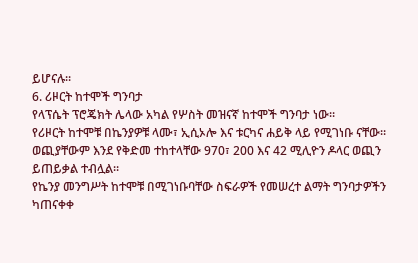ይሆናሉ።
6. ሪዞርት ከተሞች ግንባታ
የላፕሴት ፕሮጄክት ሌላው አካል የሦስት መዝናኛ ከተሞች ግንባታ ነው።
የሪዞርት ከተሞቹ በኬንያዎቹ ላሙ፣ ኢሲኦሎ እና ቱርካና ሐይቅ ላይ የሚገነቡ ናቸው። ወጪያቸውም እንደ የቅድመ ተከተላቸው 970፣ 200 እና 42 ሚሊዮን ዶላር ወጪን ይጠይቃል ተብሏል።
የኬንያ መንግሥት ከተሞቹ በሚገነቡባቸው ስፍራዎች የመሠረተ ልማት ግንባታዎችን ካጠናቀቀ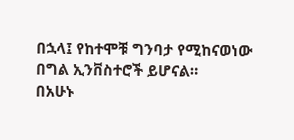በኋላ፤ የከተሞቹ ግንባታ የሚከናወነው በግል ኢንቨስተሮች ይሆናል።
በአሁኑ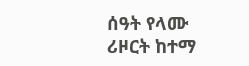ሰዓት የላሙ ሪዞርት ከተማ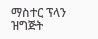ማስተር ፕላን ዝግጅት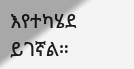እየተካሄደ ይገኛል።